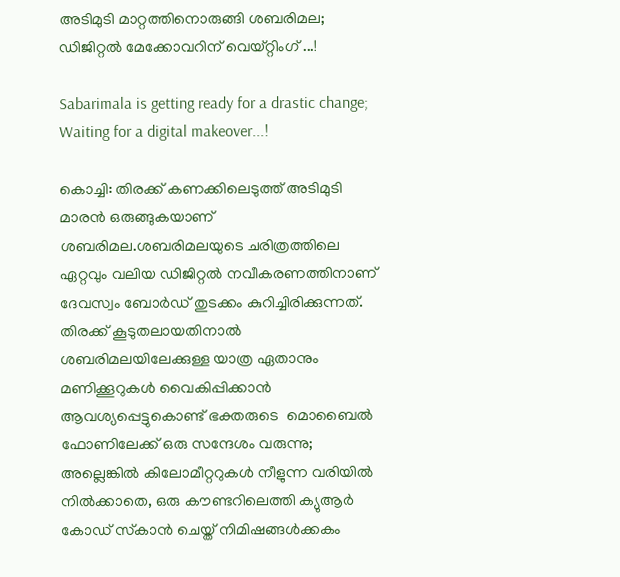അടിമുടി മാറ്റത്തിനൊരുങ്ങി ശബരിമല; ഡിജിറ്റല്‍ മേക്കോവറിന് വെയ്റ്റിംഗ് ...!

Sabarimala is getting ready for a drastic change; Waiting for a digital makeover...!

കൊച്ചി: തിരക്ക് കണക്കിലെടുത്ത് അടിമുടി മാരൻ ഒരുങ്ങുകയാണ് ശബരിമല.ശബരിമലയുടെ ചരിത്രത്തിലെ ഏറ്റവും വലിയ ഡിജിറ്റല്‍ നവീകരണത്തിനാണ് ദേവസ്വം ബോര്‍ഡ് തുടക്കം കുറിച്ചിരിക്കുന്നത്. തിരക്ക് കൂടുതലായതിനാല്‍ ശബരിമലയിലേക്കുള്ള യാത്ര ഏതാനും മണിക്കൂറുകള്‍ വൈകിപ്പിക്കാന്‍ ആവശ്യപ്പെട്ടുകൊണ്ട് ഭക്തരുടെ  മൊബൈല്‍ ഫോണിലേക്ക് ഒരു സന്ദേശം വരുന്നു;  അല്ലെങ്കില്‍ കിലോമീറ്ററുകള്‍ നീളുന്ന വരിയില്‍ നില്‍ക്കാതെ, ഒരു കൗണ്ടറിലെത്തി ക്യുആര്‍ കോഡ് സ്‌കാന്‍ ചെയ്ത് നിമിഷങ്ങള്‍ക്കകം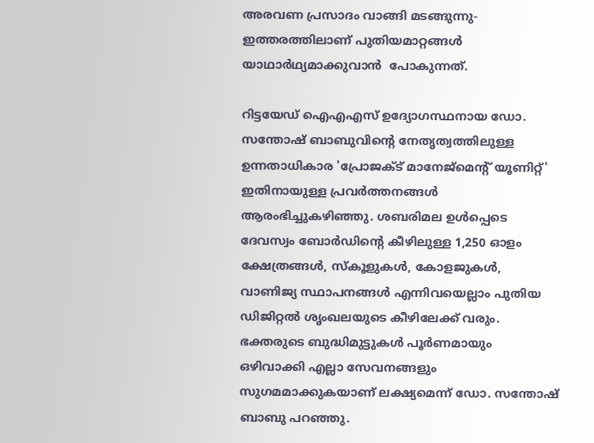അരവണ പ്രസാദം വാങ്ങി മടങ്ങുന്നു- ഇത്തരത്തിലാണ് പുതിയമാറ്റങ്ങൾ യാഥാർഥ്യമാക്കുവാൻ  പോകുന്നത്.

റിട്ടയേഡ് ഐഎഎസ് ഉദ്യോഗസ്ഥനായ ഡോ. സന്തോഷ് ബാബുവിന്റെ നേതൃത്വത്തിലുള്ള ഉന്നതാധികാര 'പ്രോജക്ട് മാനേജ്മെന്റ് യൂണിറ്റ്' ഇതിനായുള്ള പ്രവര്‍ത്തനങ്ങള്‍ ആരംഭിച്ചുകഴിഞ്ഞു. ശബരിമല ഉള്‍പ്പെടെ ദേവസ്വം ബോര്‍ഡിന്റെ കീഴിലുള്ള 1,250 ഓളം ക്ഷേത്രങ്ങള്‍, സ്‌കൂളുകള്‍, കോളജുകള്‍, വാണിജ്യ സ്ഥാപനങ്ങള്‍ എന്നിവയെല്ലാം പുതിയ ഡിജിറ്റല്‍ ശൃംഖലയുടെ കീഴിലേക്ക് വരും. ഭക്തരുടെ ബുദ്ധിമുട്ടുകള്‍ പൂര്‍ണമായും ഒഴിവാക്കി എല്ലാ സേവനങ്ങളും സുഗമമാക്കുകയാണ് ലക്ഷ്യമെന്ന് ഡോ. സന്തോഷ് ബാബു പറഞ്ഞു.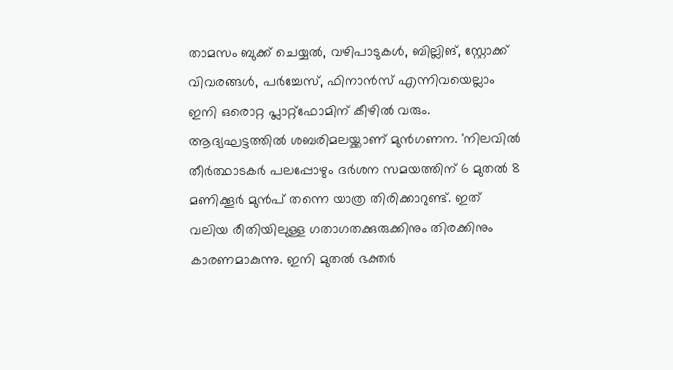താമസം ബുക്ക് ചെയ്യല്‍, വഴിപാടുകള്‍, ബില്ലിങ്, സ്റ്റോക്ക് വിവരങ്ങള്‍, പര്‍ച്ചേസ്, ഫിനാന്‍സ് എന്നിവയെല്ലാം ഇനി ഒരൊറ്റ പ്ലാറ്റ്ഫോമിന് കീഴില്‍ വരും. ആദ്യഘട്ടത്തില്‍ ശബരിമലയ്ക്കാണ് മുന്‍ഗണന. 'നിലവില്‍ തീര്‍ത്ഥാടകര്‍ പലപ്പോഴും ദര്‍ശന സമയത്തിന് 6 മുതല്‍ 8 മണിക്കൂര്‍ മുന്‍പ് തന്നെ യാത്ര തിരിക്കാറുണ്ട്. ഇത് വലിയ രീതിയിലുള്ള ഗതാഗതക്കുരുക്കിനും തിരക്കിനും കാരണമാകുന്നു. ഇനി മുതല്‍ ഭക്തര്‍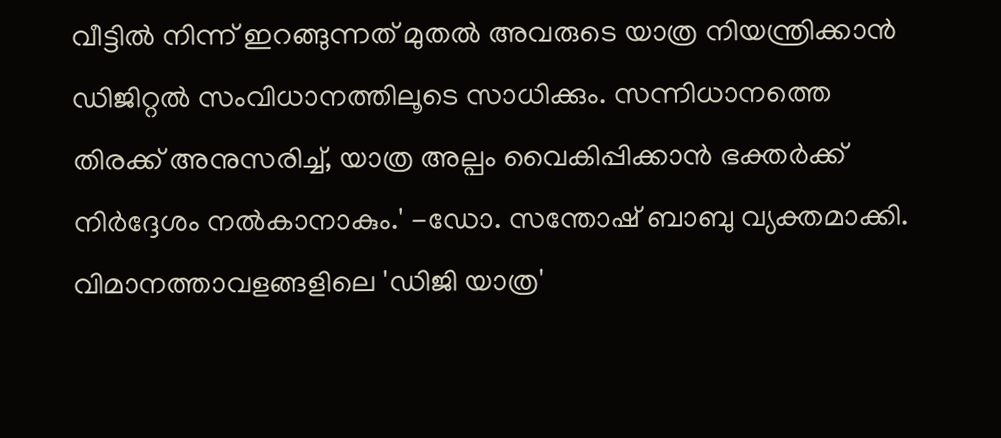വീട്ടില്‍ നിന്ന് ഇറങ്ങുന്നത് മുതല്‍ അവരുടെ യാത്ര നിയന്ത്രിക്കാന്‍ ഡിജിറ്റല്‍ സംവിധാനത്തിലൂടെ സാധിക്കും. സന്നിധാനത്തെ തിരക്ക് അനുസരിച്ച്, യാത്ര അല്പം വൈകിപ്പിക്കാന്‍ ഭക്തര്‍ക്ക് നിര്‍ദ്ദേശം നല്‍കാനാകും.' -ഡോ. സന്തോഷ് ബാബു വ്യക്തമാക്കി. വിമാനത്താവളങ്ങളിലെ 'ഡിജി യാത്ര'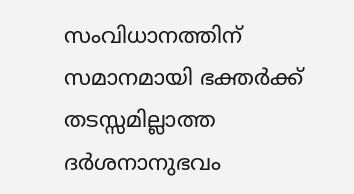സംവിധാനത്തിന് സമാനമായി ഭക്തര്‍ക്ക് തടസ്സമില്ലാത്ത ദര്‍ശനാനുഭവം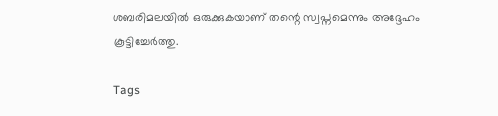ശബരിമലയില്‍ ഒരുക്കുകയാണ് തന്റെ സ്വപ്നമെന്നും അദ്ദേഹം കൂട്ടിച്ചേര്‍ത്തു.

Tags